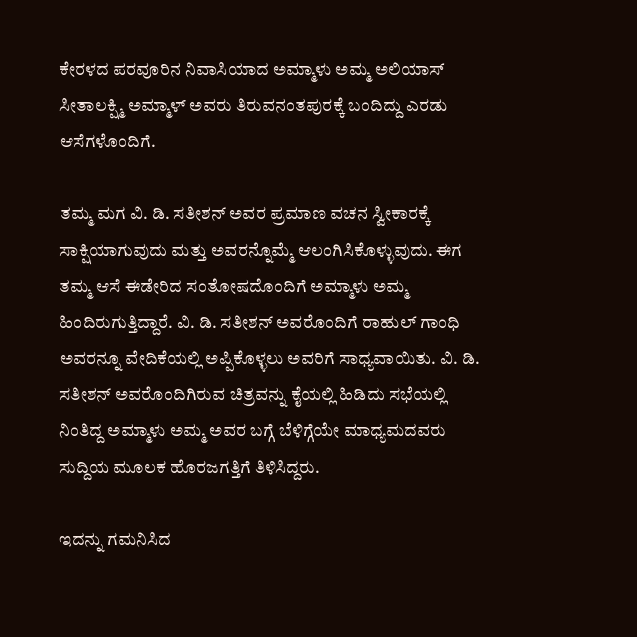ಕೇರಳದ ಪರವೂರಿನ ನಿವಾಸಿಯಾದ ಅಮ್ಮಾಳು ಅಮ್ಮ ಅಲಿಯಾಸ್ ಸೀತಾಲಕ್ಷ್ಮಿ ಅಮ್ಮಾಳ್ ಅವರು ತಿರುವನಂತಪುರಕ್ಕೆ ಬಂದಿದ್ದು ಎರಡು ಆಸೆಗಳೊಂದಿಗೆ.

ತಮ್ಮ ಮಗ ವಿ. ಡಿ. ಸತೀಶನ್ ಅವರ ಪ್ರಮಾಣ ವಚನ ಸ್ವೀಕಾರಕ್ಕೆ ಸಾಕ್ಷಿಯಾಗುವುದು ಮತ್ತು ಅವರನ್ನೊಮ್ಮೆ ಆಲಂಗಿಸಿಕೊಳ್ಳುವುದು. ಈಗ ತಮ್ಮ ಆಸೆ ಈಡೇರಿದ ಸಂತೋಷದೊಂದಿಗೆ ಅಮ್ಮಾಳು ಅಮ್ಮ ಹಿಂದಿರುಗುತ್ತಿದ್ದಾರೆ. ವಿ. ಡಿ. ಸತೀಶನ್ ಅವರೊಂದಿಗೆ ರಾಹುಲ್ ಗಾಂಧಿ ಅವರನ್ನೂ ವೇದಿಕೆಯಲ್ಲಿ ಅಪ್ಪಿಕೊಳ್ಳಲು ಅವರಿಗೆ ಸಾಧ್ಯವಾಯಿತು. ವಿ. ಡಿ. ಸತೀಶನ್ ಅವರೊಂದಿಗಿರುವ ಚಿತ್ರವನ್ನು ಕೈಯಲ್ಲಿ ಹಿಡಿದು ಸಭೆಯಲ್ಲಿ ನಿಂತಿದ್ದ ಅಮ್ಮಾಳು ಅಮ್ಮ ಅವರ ಬಗ್ಗೆ ಬೆಳಿಗ್ಗೆಯೇ ಮಾಧ್ಯಮದವರು ಸುದ್ದಿಯ ಮೂಲಕ ಹೊರಜಗತ್ತಿಗೆ ತಿಳಿಸಿದ್ದರು.

ಇದನ್ನು ಗಮನಿಸಿದ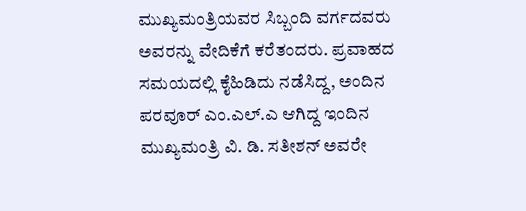ಮುಖ್ಯಮಂತ್ರಿಯವರ ಸಿಬ್ಬಂದಿ ವರ್ಗದವರು ಅವರನ್ನು ವೇದಿಕೆಗೆ ಕರೆತಂದರು. ಪ್ರವಾಹದ ಸಮಯದಲ್ಲಿ ಕೈಹಿಡಿದು ನಡೆಸಿದ್ದ, ಅಂದಿನ ಪರವೂರ್ ಎಂ.ಎಲ್.ಎ ಆಗಿದ್ದ ಇಂದಿನ ಮುಖ್ಯಮಂತ್ರಿ ವಿ. ಡಿ. ಸತೀಶನ್ ಅವರೇ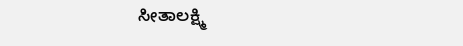ಸೀತಾಲಕ್ಷ್ಮಿ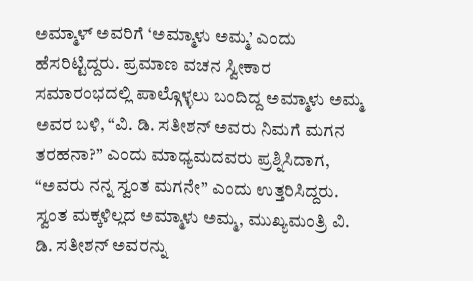ಅಮ್ಮಾಳ್ ಅವರಿಗೆ ‘ಅಮ್ಮಾಳು ಅಮ್ಮ’ ಎಂದು ಹೆಸರಿಟ್ಟಿದ್ದರು. ಪ್ರಮಾಣ ವಚನ ಸ್ವೀಕಾರ ಸಮಾರಂಭದಲ್ಲಿ ಪಾಲ್ಗೊಳ್ಳಲು ಬಂದಿದ್ದ ಅಮ್ಮಾಳು ಅಮ್ಮ ಅವರ ಬಳಿ, “ವಿ. ಡಿ. ಸತೀಶನ್ ಅವರು ನಿಮಗೆ ಮಗನ ತರಹನಾ?” ಎಂದು ಮಾಧ್ಯಮದವರು ಪ್ರಶ್ನಿಸಿದಾಗ, “ಅವರು ನನ್ನ ಸ್ವಂತ ಮಗನೇ” ಎಂದು ಉತ್ತರಿಸಿದ್ದರು. ಸ್ವಂತ ಮಕ್ಕಳಿಲ್ಲದ ಅಮ್ಮಾಳು ಅಮ್ಮ, ಮುಖ್ಯಮಂತ್ರಿ ವಿ. ಡಿ. ಸತೀಶನ್ ಅವರನ್ನು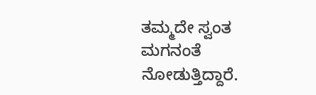ತಮ್ಮದೇ ಸ್ವಂತ ಮಗನಂತೆ ನೋಡುತ್ತಿದ್ದಾರೆ.